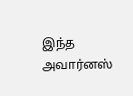இந்த அவார்னஸ்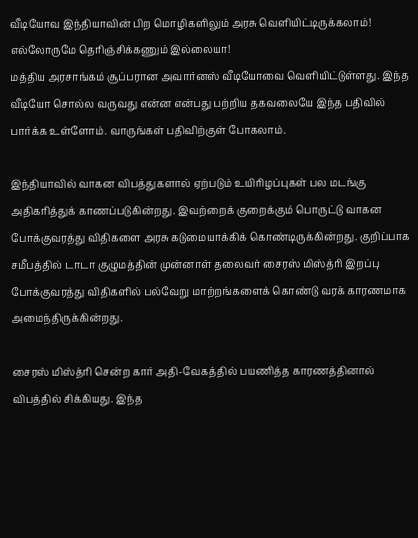வீடியோவ இந்தியாவின் பிற மொழிகளிலும் அரசு வெளியிட்டிருக்கலாம்! எல்லோருமே தெரிஞ்சிக்கணும் இல்லையா!
மத்திய அரசாங்கம் சூப்பரான அவார்னஸ் வீடியோவை வெளியிட்டுள்ளது. இந்த வீடியோ சொல்ல வருவது என்ன என்பது பற்றிய தகவலையே இந்த பதிவில் பார்க்க உள்ளோம். வாருங்கள் பதிவிற்குள் போகலாம்.

இந்தியாவில் வாகன விபத்துகளால் ஏற்படும் உயிரிழப்புகள் பல மடங்கு அதிகரித்துக் காணப்படுகின்றது. இவற்றைக் குறைக்கும் பொருட்டு வாகன போக்குவரத்து விதிகளை அரசு கடுமையாக்கிக் கொண்டிருக்கின்றது. குறிப்பாக சமீபத்தில் டாடா குழுமத்தின் முன்னாள் தலைவர் சைரஸ் மிஸ்த்ரி இறப்பு போக்குவரத்து விதிகளில் பல்வேறு மாற்றங்களைக் கொண்டு வரக் காரணமாக அமைந்திருக்கின்றது.

சைரஸ் மிஸ்த்ரி சென்ற கார் அதி-வேகத்தில் பயணித்த காரணத்தினால் விபத்தில் சிக்கியது. இந்த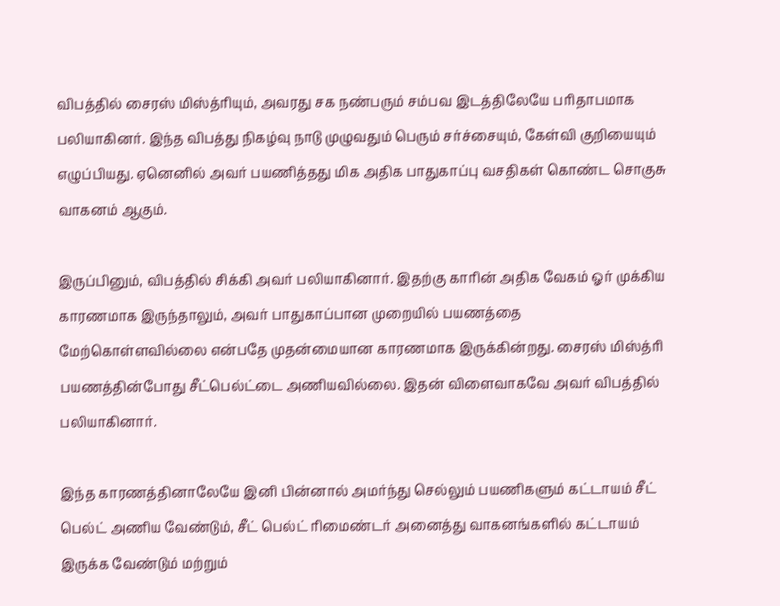விபத்தில் சைரஸ் மிஸ்த்ரியும், அவரது சக நண்பரும் சம்பவ இடத்திலேயே பரிதாபமாக பலியாகினர். இந்த விபத்து நிகழ்வு நாடு முழுவதும் பெரும் சர்ச்சையும், கேள்வி குறியையும் எழுப்பியது. ஏனெனில் அவர் பயணித்தது மிக அதிக பாதுகாப்பு வசதிகள் கொண்ட சொகுசு வாகனம் ஆகும்.

இருப்பினும், விபத்தில் சிக்கி அவர் பலியாகினார். இதற்கு காரின் அதிக வேகம் ஓர் முக்கிய காரணமாக இருந்தாலும், அவர் பாதுகாப்பான முறையில் பயணத்தை மேற்கொள்ளவில்லை என்பதே முதன்மையான காரணமாக இருக்கின்றது. சைரஸ் மிஸ்த்ரி பயணத்தின்போது சீட்பெல்ட்டை அணியவில்லை. இதன் விளைவாகவே அவர் விபத்தில் பலியாகினார்.

இந்த காரணத்தினாலேயே இனி பின்னால் அமர்ந்து செல்லும் பயணிகளும் கட்டாயம் சீட் பெல்ட் அணிய வேண்டும், சீட் பெல்ட் ரிமைண்டர் அனைத்து வாகனங்களில் கட்டாயம் இருக்க வேண்டும் மற்றும்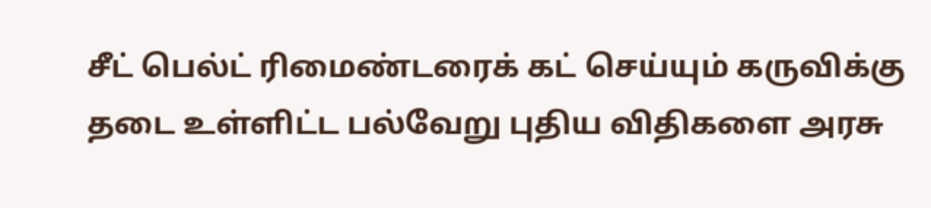சீட் பெல்ட் ரிமைண்டரைக் கட் செய்யும் கருவிக்கு தடை உள்ளிட்ட பல்வேறு புதிய விதிகளை அரசு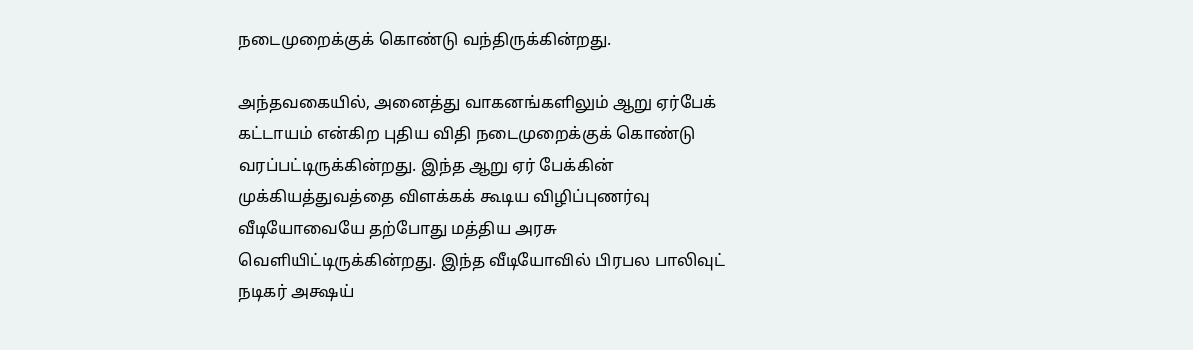நடைமுறைக்குக் கொண்டு வந்திருக்கின்றது.

அந்தவகையில், அனைத்து வாகனங்களிலும் ஆறு ஏர்பேக் கட்டாயம் என்கிற புதிய விதி நடைமுறைக்குக் கொண்டு வரப்பட்டிருக்கின்றது. இந்த ஆறு ஏர் பேக்கின் முக்கியத்துவத்தை விளக்கக் கூடிய விழிப்புணர்வு வீடியோவையே தற்போது மத்திய அரசு வெளியிட்டிருக்கின்றது. இந்த வீடியோவில் பிரபல பாலிவுட் நடிகர் அக்ஷய்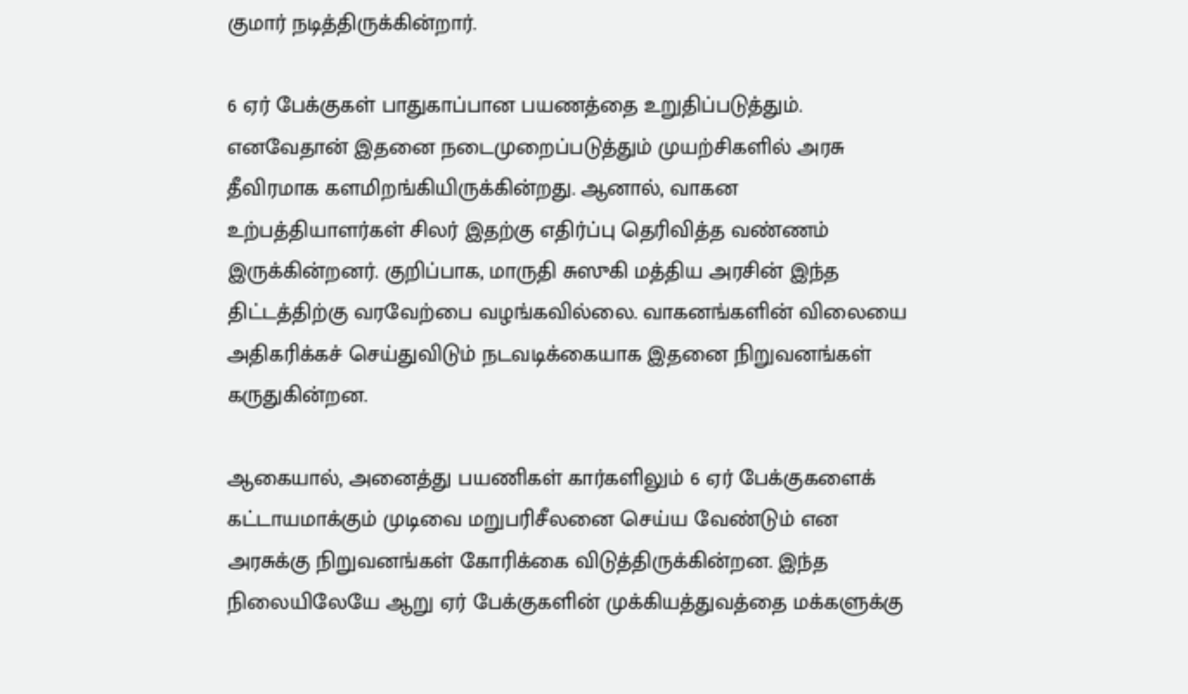குமார் நடித்திருக்கின்றார்.

6 ஏர் பேக்குகள் பாதுகாப்பான பயணத்தை உறுதிப்படுத்தும். எனவேதான் இதனை நடைமுறைப்படுத்தும் முயற்சிகளில் அரசு தீவிரமாக களமிறங்கியிருக்கின்றது. ஆனால், வாகன உற்பத்தியாளர்கள் சிலர் இதற்கு எதிர்ப்பு தெரிவித்த வண்ணம் இருக்கின்றனர். குறிப்பாக, மாருதி சுஸுகி மத்திய அரசின் இந்த திட்டத்திற்கு வரவேற்பை வழங்கவில்லை. வாகனங்களின் விலையை அதிகரிக்கச் செய்துவிடும் நடவடிக்கையாக இதனை நிறுவனங்கள் கருதுகின்றன.

ஆகையால், அனைத்து பயணிகள் கார்களிலும் 6 ஏர் பேக்குகளைக் கட்டாயமாக்கும் முடிவை மறுபரிசீலனை செய்ய வேண்டும் என அரசுக்கு நிறுவனங்கள் கோரிக்கை விடுத்திருக்கின்றன. இந்த நிலையிலேயே ஆறு ஏர் பேக்குகளின் முக்கியத்துவத்தை மக்களுக்கு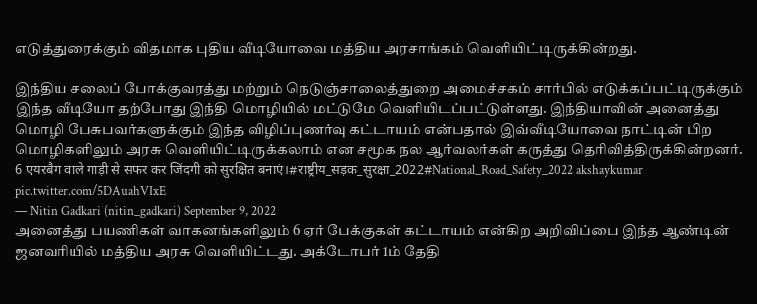எடுத்துரைக்கும் விதமாக புதிய வீடியோவை மத்திய அரசாங்கம் வெளியிட்டிருக்கின்றது.

இந்திய சலைப் போக்குவரத்து மற்றும் நெடுஞ்சாலைத்துறை அமைச்சகம் சார்பில் எடுக்கப்பட்டிருக்கும் இந்த வீடியோ தற்போது இந்தி மொழியில் மட்டுமே வெளியிடப்பட்டுள்ளது. இந்தியாவின் அனைத்து மொழி பேசுபவர்களுக்கும் இந்த விழிப்புணர்வு கட்டாயம் என்பதால் இவ்வீடியோவை நாட்டின் பிற மொழிகளிலும் அரசு வெளியிட்டிருக்கலாம் என சமூக நல ஆர்வலர்கள் கருத்து தெரிவித்திருக்கின்றனர்.
6 एयरबैग वाले गाड़ी से सफर कर जिंदगी को सुरक्षित बनाएं।#राष्ट्रीय_सड़क_सुरक्षा_2022#National_Road_Safety_2022 akshaykumar pic.twitter.com/5DAuahVIxE
— Nitin Gadkari (nitin_gadkari) September 9, 2022
அனைத்து பயணிகள் வாகனங்களிலும் 6 ஏர் பேக்குகள் கட்டாயம் என்கிற அறிவிப்பை இந்த ஆண்டின் ஜனவரியில் மத்திய அரசு வெளியிட்டது. அக்டோபர் 1ம் தேதி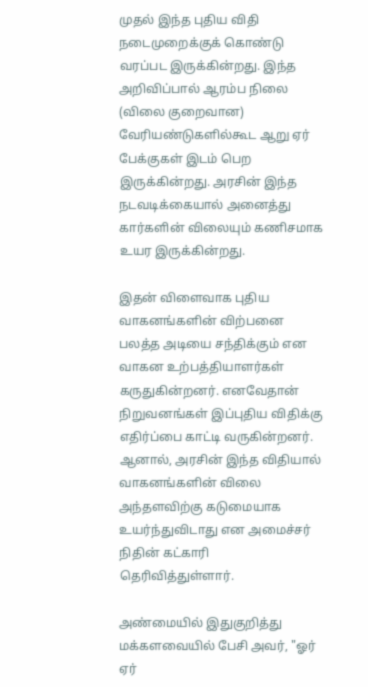முதல் இந்த புதிய விதி நடைமுறைக்குக் கொண்டு வரப்பட இருக்கின்றது. இந்த அறிவிப்பால் ஆரம்ப நிலை (விலை குறைவான) வேரியண்டுகளில்கூட ஆறு ஏர் பேக்குகள் இடம் பெற இருக்கின்றது. அரசின் இந்த நடவடிக்கையால் அனைத்து கார்களின் விலையும் கணிசமாக உயர இருக்கின்றது.

இதன் விளைவாக புதிய வாகனங்களின் விற்பனை பலத்த அடியை சந்திக்கும் என வாகன உற்பத்தியாளர்கள் கருதுகின்றனர். எனவேதான் நிறுவனங்கள் இப்புதிய விதிக்கு எதிர்ப்பை காட்டி வருகின்றனர். ஆனால், அரசின் இந்த விதியால் வாகனங்களின் விலை அந்தளவிற்கு கடுமையாக உயர்ந்துவிடாது என அமைச்சர் நிதின் கட்காரி தெரிவித்துள்ளார்.

அண்மையில் இதுகுறித்து மக்களவையில் பேசி அவர், "ஓர் ஏர்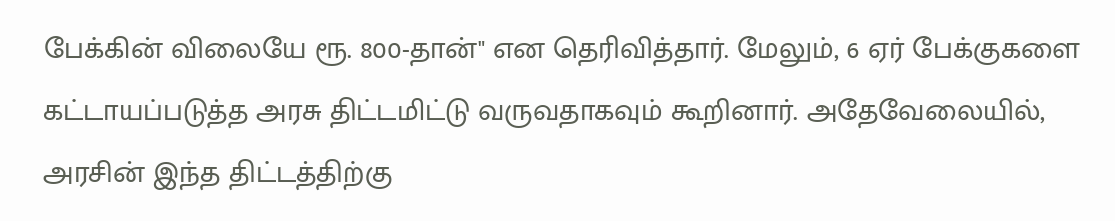பேக்கின் விலையே ரூ. 800-தான்" என தெரிவித்தார். மேலும், 6 ஏர் பேக்குகளை கட்டாயப்படுத்த அரசு திட்டமிட்டு வருவதாகவும் கூறினார். அதேவேலையில், அரசின் இந்த திட்டத்திற்கு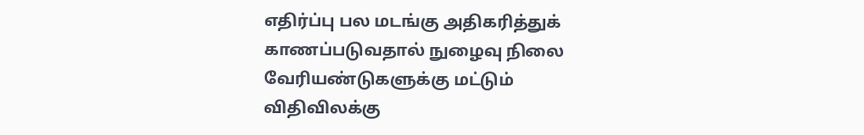எதிர்ப்பு பல மடங்கு அதிகரித்துக் காணப்படுவதால் நுழைவு நிலை வேரியண்டுகளுக்கு மட்டும் விதிவிலக்கு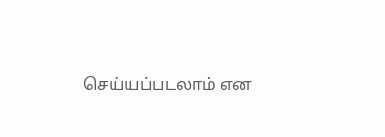செய்யப்படலாம் என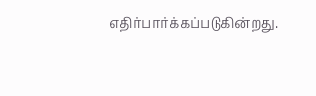எதிர்பார்க்கப்படுகின்றது.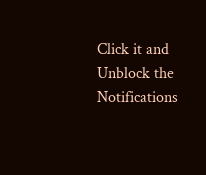Click it and Unblock the Notifications